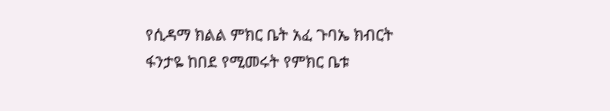የሲዳማ ክልል ምክር ቤት አፈ ጉባኤ ክብርት ፋንታዬ ከበደ የሚመሩት የምክር ቤቱ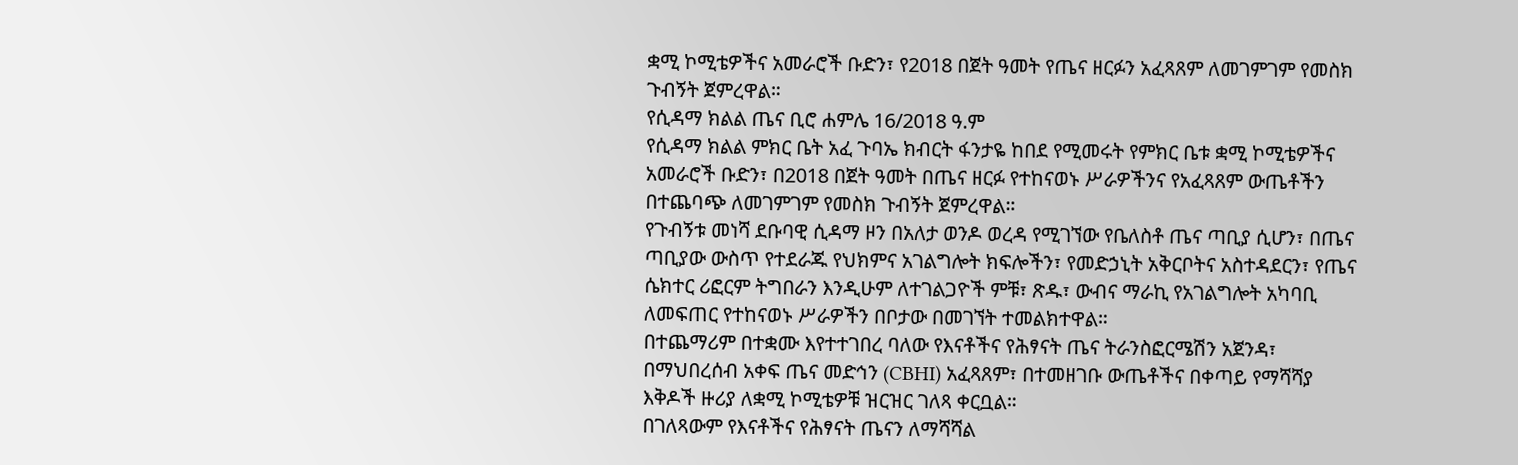ቋሚ ኮሚቴዎችና አመራሮች ቡድን፣ የ2018 በጀት ዓመት የጤና ዘርፉን አፈጻጸም ለመገምገም የመስክ ጉብኝት ጀምረዋል።
የሲዳማ ክልል ጤና ቢሮ ሐምሌ 16/2018 ዓ.ም
የሲዳማ ክልል ምክር ቤት አፈ ጉባኤ ክብርት ፋንታዬ ከበደ የሚመሩት የምክር ቤቱ ቋሚ ኮሚቴዎችና አመራሮች ቡድን፣ በ2018 በጀት ዓመት በጤና ዘርፉ የተከናወኑ ሥራዎችንና የአፈጻጸም ውጤቶችን በተጨባጭ ለመገምገም የመስክ ጉብኝት ጀምረዋል።
የጉብኝቱ መነሻ ደቡባዊ ሲዳማ ዞን በአለታ ወንዶ ወረዳ የሚገኘው የቤለስቶ ጤና ጣቢያ ሲሆን፣ በጤና ጣቢያው ውስጥ የተደራጁ የህክምና አገልግሎት ክፍሎችን፣ የመድኃኒት አቅርቦትና አስተዳደርን፣ የጤና ሴክተር ሪፎርም ትግበራን እንዲሁም ለተገልጋዮች ምቹ፣ ጽዱ፣ ውብና ማራኪ የአገልግሎት አካባቢ ለመፍጠር የተከናወኑ ሥራዎችን በቦታው በመገኘት ተመልክተዋል።
በተጨማሪም በተቋሙ እየተተገበረ ባለው የእናቶችና የሕፃናት ጤና ትራንስፎርሜሽን አጀንዳ፣ በማህበረሰብ አቀፍ ጤና መድኅን (CBHI) አፈጻጸም፣ በተመዘገቡ ውጤቶችና በቀጣይ የማሻሻያ እቅዶች ዙሪያ ለቋሚ ኮሚቴዎቹ ዝርዝር ገለጻ ቀርቧል።
በገለጻውም የእናቶችና የሕፃናት ጤናን ለማሻሻል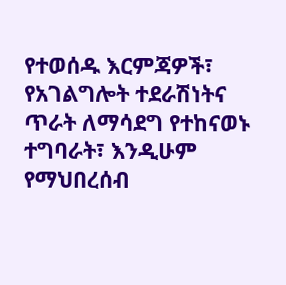የተወሰዱ እርምጃዎች፣ የአገልግሎት ተደራሽነትና ጥራት ለማሳደግ የተከናወኑ ተግባራት፣ እንዲሁም የማህበረሰብ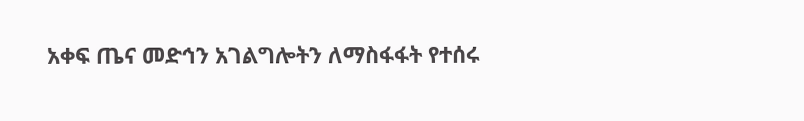አቀፍ ጤና መድኅን አገልግሎትን ለማስፋፋት የተሰሩ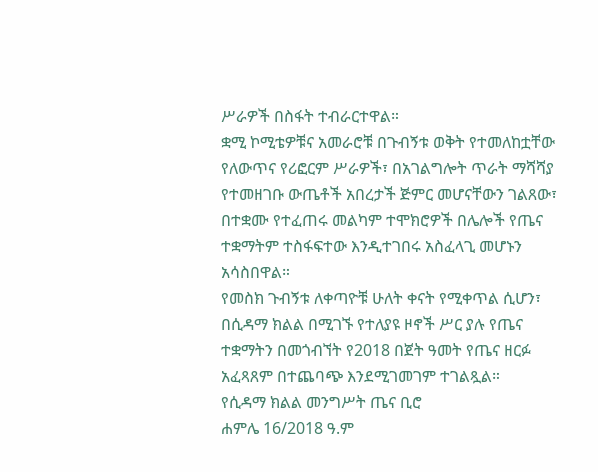ሥራዎች በስፋት ተብራርተዋል።
ቋሚ ኮሚቴዎቹና አመራሮቹ በጉብኝቱ ወቅት የተመለከቷቸው የለውጥና የሪፎርም ሥራዎች፣ በአገልግሎት ጥራት ማሻሻያ የተመዘገቡ ውጤቶች አበረታች ጅምር መሆናቸውን ገልጸው፣ በተቋሙ የተፈጠሩ መልካም ተሞክሮዎች በሌሎች የጤና ተቋማትም ተስፋፍተው እንዲተገበሩ አስፈላጊ መሆኑን አሳስበዋል።
የመስክ ጉብኝቱ ለቀጣዮቹ ሁለት ቀናት የሚቀጥል ሲሆን፣ በሲዳማ ክልል በሚገኙ የተለያዩ ዞኖች ሥር ያሉ የጤና ተቋማትን በመጎብኘት የ2018 በጀት ዓመት የጤና ዘርፉ አፈጻጸም በተጨባጭ እንደሚገመገም ተገልጿል።
የሲዳማ ክልል መንግሥት ጤና ቢሮ
ሐምሌ 16/2018 ዓ.ም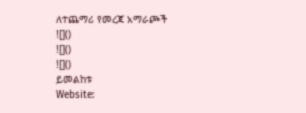ለተጨማሪ የመረጃ አማራጮች
![]()
![]()
![]()
ይመልከቱ
Website: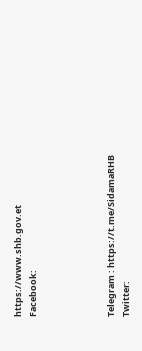https://www.shb.gov.et
Facebook:




Telegram : https://t.me/SidamaRHB
Twitter: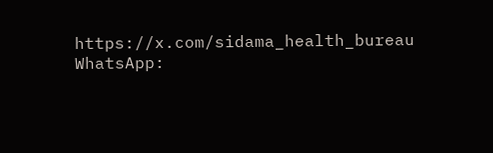https://x.com/sidama_health_bureau
WhatsApp: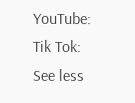YouTube:
Tik Tok:
See less